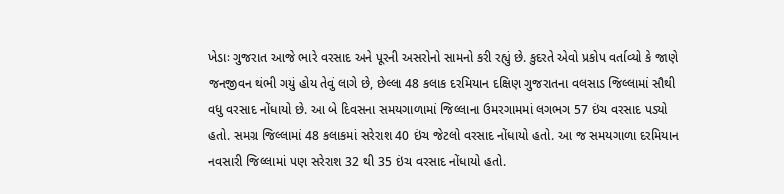ખેડાઃ ગુજરાત આજે ભારે વરસાદ અને પૂરની અસરોનો સામનો કરી રહ્યું છે. કુદરતે એવો પ્રકોપ વર્તાવ્યો કે જાણે જનજીવન થંભી ગયું હોય તેવું લાગે છે, છેલ્લા 48 કલાક દરમિયાન દક્ષિણ ગુજરાતના વલસાડ જિલ્લામાં સૌથી વધુ વરસાદ નોંધાયો છે. આ બે દિવસના સમયગાળામાં જિલ્લાના ઉમરગામમાં લગભગ 57 ઇંચ વરસાદ પડ્યો હતો. સમગ્ર જિલ્લામાં 48 કલાકમાં સરેરાશ 40 ઇંચ જેટલો વરસાદ નોંધાયો હતો. આ જ સમયગાળા દરમિયાન નવસારી જિલ્લામાં પણ સરેરાશ 32 થી 35 ઇંચ વરસાદ નોંધાયો હતો.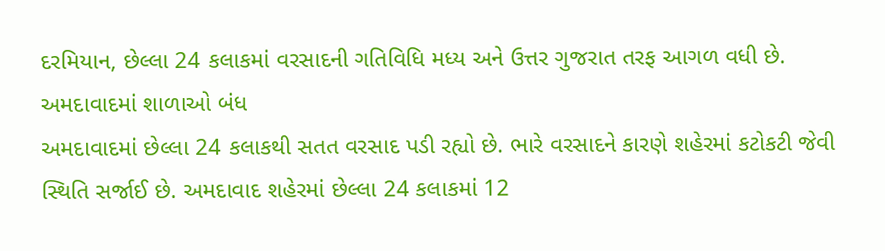દરમિયાન, છેલ્લા 24 કલાકમાં વરસાદની ગતિવિધિ મધ્ય અને ઉત્તર ગુજરાત તરફ આગળ વધી છે.
અમદાવાદમાં શાળાઓ બંધ
અમદાવાદમાં છેલ્લા 24 કલાકથી સતત વરસાદ પડી રહ્યો છે. ભારે વરસાદને કારણે શહેરમાં કટોકટી જેવી સ્થિતિ સર્જાઈ છે. અમદાવાદ શહેરમાં છેલ્લા 24 કલાકમાં 12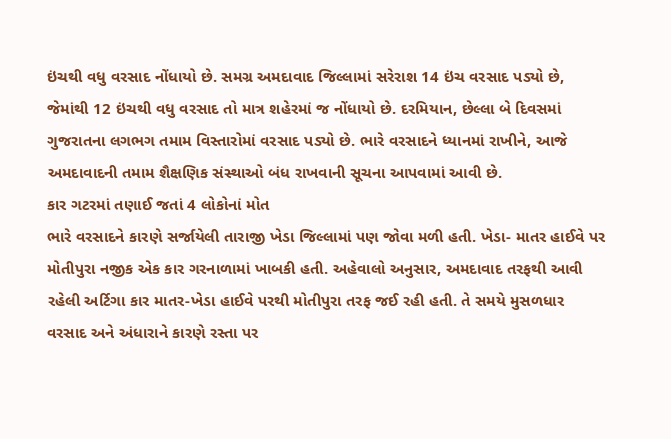ઇંચથી વધુ વરસાદ નોંધાયો છે. સમગ્ર અમદાવાદ જિલ્લામાં સરેરાશ 14 ઇંચ વરસાદ પડ્યો છે, જેમાંથી 12 ઇંચથી વધુ વરસાદ તો માત્ર શહેરમાં જ નોંધાયો છે. દરમિયાન, છેલ્લા બે દિવસમાં ગુજરાતના લગભગ તમામ વિસ્તારોમાં વરસાદ પડ્યો છે. ભારે વરસાદને ધ્યાનમાં રાખીને, આજે અમદાવાદની તમામ શૈક્ષણિક સંસ્થાઓ બંધ રાખવાની સૂચના આપવામાં આવી છે.
કાર ગટરમાં તણાઈ જતાં 4 લોકોનાં મોત
ભારે વરસાદને કારણે સર્જાયેલી તારાજી ખેડા જિલ્લામાં પણ જોવા મળી હતી. ખેડા- માતર હાઈવે પર મોતીપુરા નજીક એક કાર ગરનાળામાં ખાબકી હતી. અહેવાલો અનુસાર, અમદાવાદ તરફથી આવી રહેલી અર્ટિગા કાર માતર-ખેડા હાઈવે પરથી મોતીપુરા તરફ જઈ રહી હતી. તે સમયે મુસળધાર વરસાદ અને અંધારાને કારણે રસ્તા પર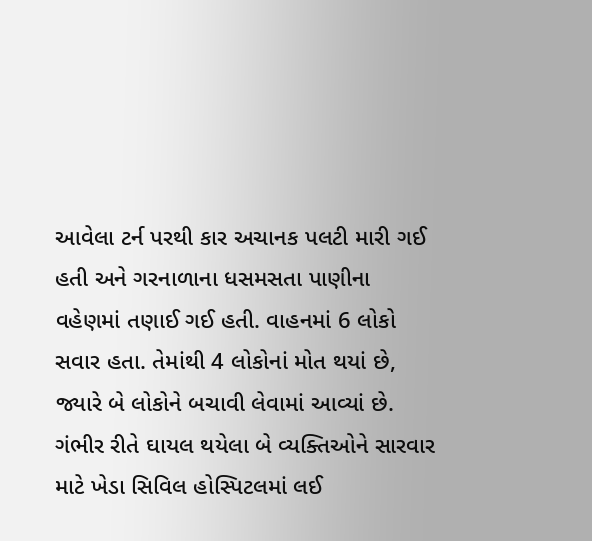આવેલા ટર્ન પરથી કાર અચાનક પલટી મારી ગઈ હતી અને ગરનાળાના ધસમસતા પાણીના વહેણમાં તણાઈ ગઈ હતી. વાહનમાં 6 લોકો સવાર હતા. તેમાંથી 4 લોકોનાં મોત થયાં છે, જ્યારે બે લોકોને બચાવી લેવામાં આવ્યાં છે. ગંભીર રીતે ઘાયલ થયેલા બે વ્યક્તિઓને સારવાર માટે ખેડા સિવિલ હોસ્પિટલમાં લઈ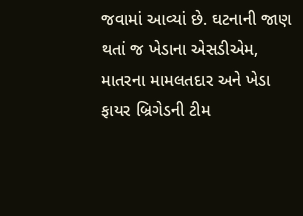જવામાં આવ્યાં છે. ઘટનાની જાણ થતાં જ ખેડાના એસડીએમ, માતરના મામલતદાર અને ખેડા ફાયર બ્રિગેડની ટીમ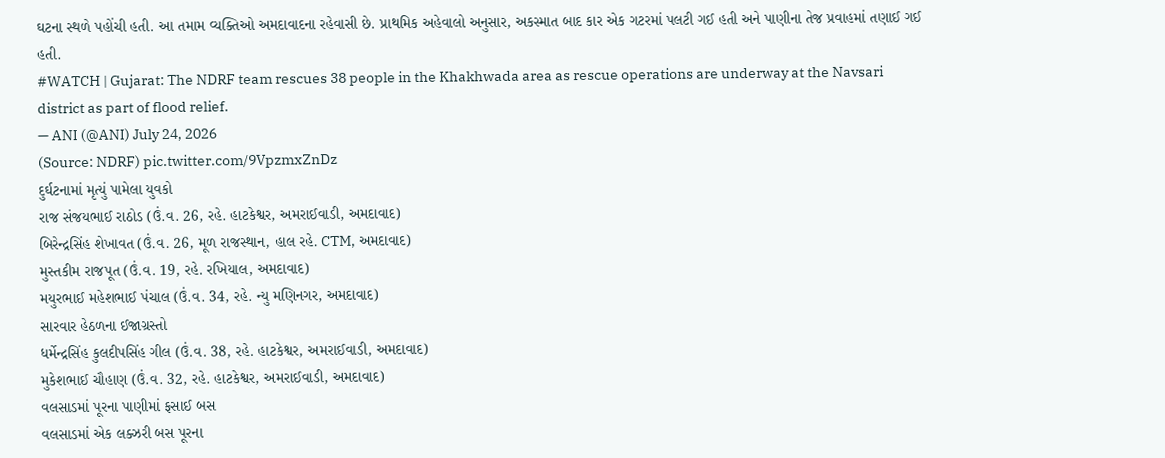ઘટના સ્થળે પહોંચી હતી. આ તમામ વ્યક્તિઓ અમદાવાદના રહેવાસી છે. પ્રાથમિક અહેવાલો અનુસાર, અકસ્માત બાદ કાર એક ગટરમાં પલટી ગઈ હતી અને પાણીના તેજ પ્રવાહમાં તણાઈ ગઈ હતી.
#WATCH | Gujarat: The NDRF team rescues 38 people in the Khakhwada area as rescue operations are underway at the Navsari district as part of flood relief.
— ANI (@ANI) July 24, 2026
(Source: NDRF) pic.twitter.com/9VpzmxZnDz
દુર્ઘટનામાં મૃત્યું પામેલા યુવકો
રાજ સંજયભાઈ રાઠોડ (ઉં.વ. 26, રહે. હાટકેશ્વર, અમરાઈવાડી, અમદાવાદ)
બિરેન્દ્રસિંહ શેખાવત (ઉં.વ. 26, મૂળ રાજસ્થાન, હાલ રહે. CTM, અમદાવાદ)
મુસ્તકીમ રાજપૂત (ઉં.વ. 19, રહે. રખિયાલ, અમદાવાદ)
મયુરભાઈ મહેશભાઈ પંચાલ (ઉં.વ. 34, રહે. ન્યુ મણિનગર, અમદાવાદ)
સારવાર હેઠળના ઈજાગ્રસ્તો
ધર્મેન્દ્રસિંહ કુલદીપસિંહ ગીલ (ઉં.વ. 38, રહે. હાટકેશ્વર, અમરાઈવાડી, અમદાવાદ)
મુકેશભાઈ ચૌહાણ (ઉં.વ. 32, રહે. હાટકેશ્વર, અમરાઈવાડી, અમદાવાદ)
વલસાડમાં પૂરના પાણીમાં ફસાઈ બસ
વલસાડમાં એક લક્ઝરી બસ પૂરના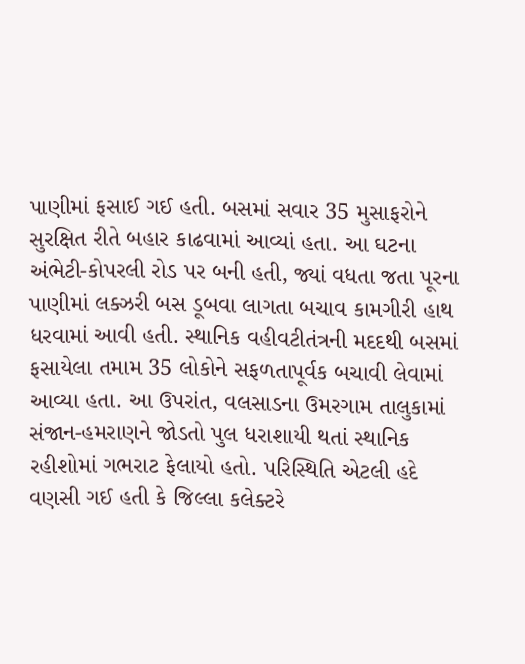પાણીમાં ફસાઈ ગઈ હતી. બસમાં સવાર 35 મુસાફરોને સુરક્ષિત રીતે બહાર કાઢવામાં આવ્યાં હતા. આ ઘટના અંભેટી-કોપરલી રોડ પર બની હતી, જ્યાં વધતા જતા પૂરના પાણીમાં લક્ઝરી બસ ડૂબવા લાગતા બચાવ કામગીરી હાથ ધરવામાં આવી હતી. સ્થાનિક વહીવટીતંત્રની મદદથી બસમાં ફસાયેલા તમામ 35 લોકોને સફળતાપૂર્વક બચાવી લેવામાં આવ્યા હતા. આ ઉપરાંત, વલસાડના ઉમરગામ તાલુકામાં સંજાન-હમરાણને જોડતો પુલ ધરાશાયી થતાં સ્થાનિક રહીશોમાં ગભરાટ ફેલાયો હતો. પરિસ્થિતિ એટલી હદે વણસી ગઈ હતી કે જિલ્લા કલેક્ટરે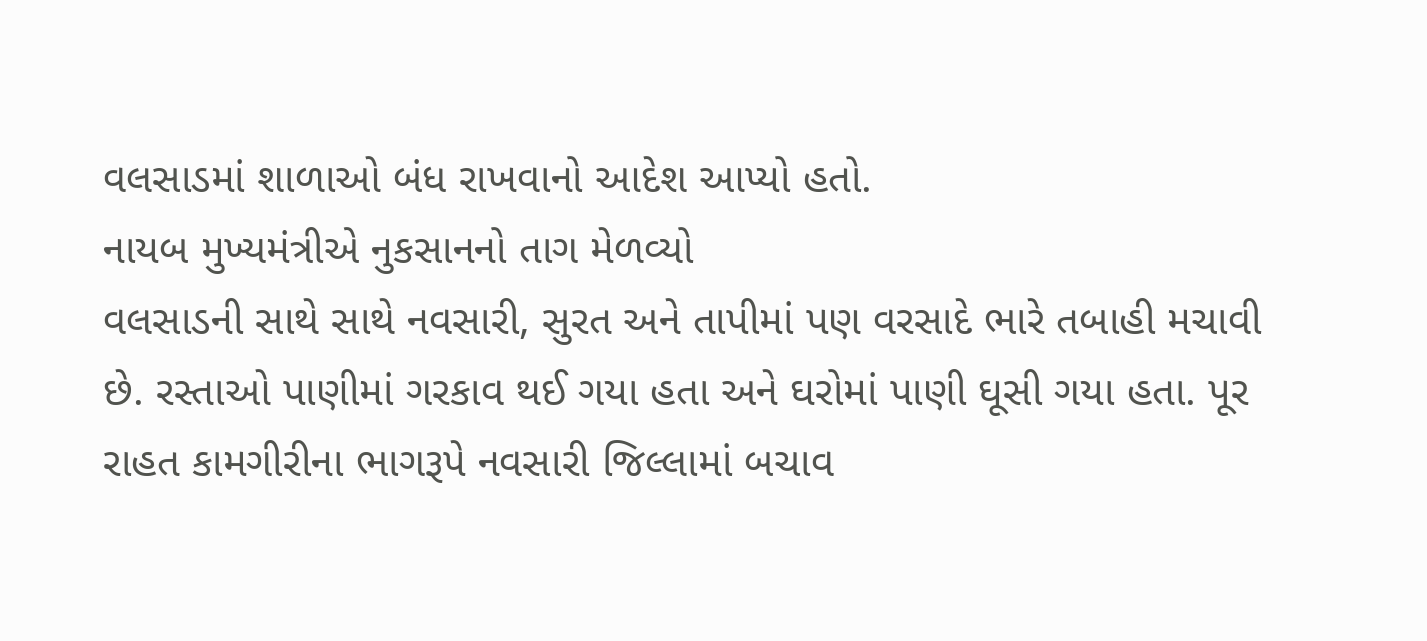વલસાડમાં શાળાઓ બંધ રાખવાનો આદેશ આપ્યો હતો.
નાયબ મુખ્યમંત્રીએ નુકસાનનો તાગ મેળવ્યો
વલસાડની સાથે સાથે નવસારી, સુરત અને તાપીમાં પણ વરસાદે ભારે તબાહી મચાવી છે. રસ્તાઓ પાણીમાં ગરકાવ થઈ ગયા હતા અને ઘરોમાં પાણી ઘૂસી ગયા હતા. પૂર રાહત કામગીરીના ભાગરૂપે નવસારી જિલ્લામાં બચાવ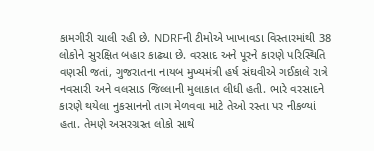કામગીરી ચાલી રહી છે. NDRFની ટીમોએ ખાખાવડા વિસ્તારમાંથી 38 લોકોને સુરક્ષિત બહાર કાઢ્યા છે. વરસાદ અને પૂરને કારણે પરિસ્થિતિ વણસી જતાં, ગુજરાતના નાયબ મુખ્યમંત્રી હર્ષ સંઘવીએ ગઈકાલે રાત્રે નવસારી અને વલસાડ જિલ્લાની મુલાકાત લીધી હતી. ભારે વરસાદને કારણે થયેલા નુકસાનનો તાગ મેળવવા માટે તેઓ રસ્તા પર નીકળ્યાં હતા. તેમણે અસરગ્રસ્ત લોકો સાથે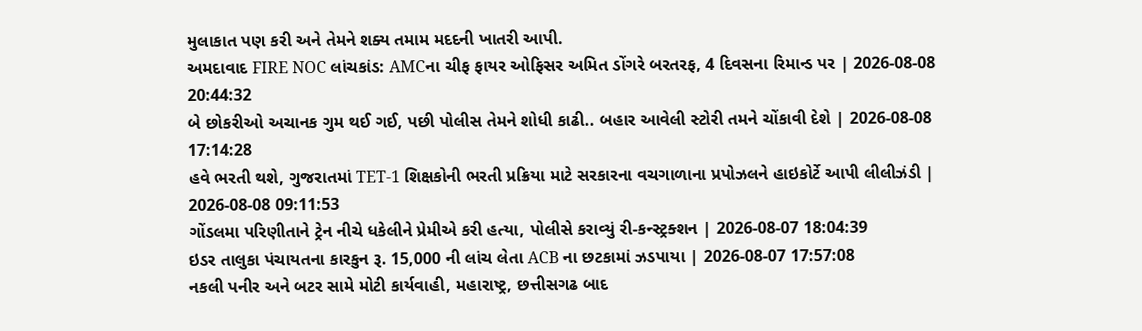મુલાકાત પણ કરી અને તેમને શક્ય તમામ મદદની ખાતરી આપી.
અમદાવાદ FIRE NOC લાંચકાંડ: AMCના ચીફ ફાયર ઓફિસર અમિત ડોંગરે બરતરફ, 4 દિવસના રિમાન્ડ પર | 2026-08-08 20:44:32
બે છોકરીઓ અચાનક ગુમ થઈ ગઈ, પછી પોલીસ તેમને શોધી કાઢી.. બહાર આવેલી સ્ટોરી તમને ચોંકાવી દેશે | 2026-08-08 17:14:28
હવે ભરતી થશે, ગુજરાતમાં TET-1 શિક્ષકોની ભરતી પ્રક્રિયા માટે સરકારના વચગાળાના પ્રપોઝલને હાઇકોર્ટે આપી લીલીઝંડી | 2026-08-08 09:11:53
ગોંડલમા પરિણીતાને ટ્રેન નીચે ધકેલીને પ્રેમીએ કરી હત્યા, પોલીસે કરાવ્યું રી-કન્સ્ટ્રક્શન | 2026-08-07 18:04:39
ઇડર તાલુકા પંચાયતના કારકુન રૂ. 15,000 ની લાંચ લેતા ACB ના છટકામાં ઝડપાયા | 2026-08-07 17:57:08
નકલી પનીર અને બટર સામે મોટી કાર્યવાહી, મહારાષ્ટ્ર, છત્તીસગઢ બાદ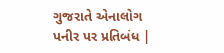ગુજરાતે એનાલોગ પનીર પર પ્રતિબંધ |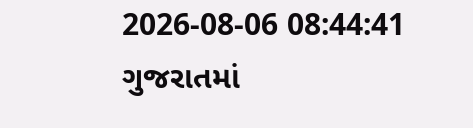2026-08-06 08:44:41
ગુજરાતમાં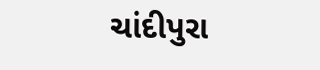ચાંદીપુરા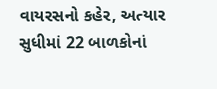વાયરસનો કહેર, અત્યાર સુધીમાં 22 બાળકોનાં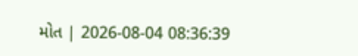મોત | 2026-08-04 08:36:39